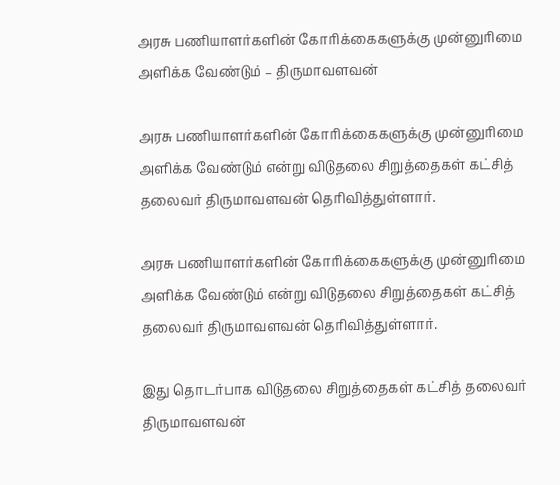அரசு பணியாளர்களின் கோரிக்கைகளுக்கு முன்னுரிமை அளிக்க வேண்டும் – திருமாவளவன்

அரசு பணியாளர்களின் கோரிக்கைகளுக்கு முன்னுரிமை அளிக்க வேண்டும் என்று விடுதலை சிறுத்தைகள் கட்சித் தலைவர் திருமாவளவன் தெரிவித்துள்ளார்.

அரசு பணியாளர்களின் கோரிக்கைகளுக்கு முன்னுரிமை அளிக்க வேண்டும் என்று விடுதலை சிறுத்தைகள் கட்சித் தலைவர் திருமாவளவன் தெரிவித்துள்ளார்.

இது தொடர்பாக விடுதலை சிறுத்தைகள் கட்சித் தலைவர் திருமாவளவன்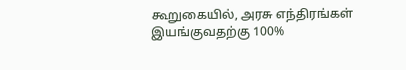கூறுகையில், அரசு எந்திரங்கள் இயங்குவதற்கு 100%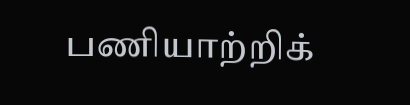பணியாற்றிக்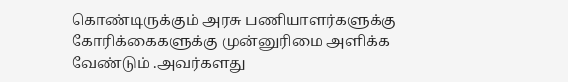கொண்டிருக்கும் அரசு பணியாளர்களுக்கு கோரிக்கைகளுக்கு முன்னுரிமை அளிக்க வேண்டும் .அவர்களது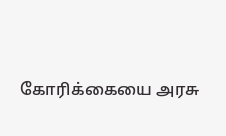கோரிக்கையை அரசு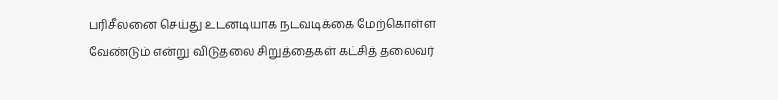பரிசீலனை செய்து உடனடியாக நடவடிக்கை மேற்கொள்ள வேண்டும் என்று விடுதலை சிறுத்தைகள் கட்சித் தலைவர்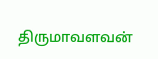திருமாவளவன்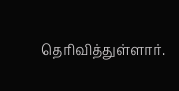தெரிவித்துள்ளார்.